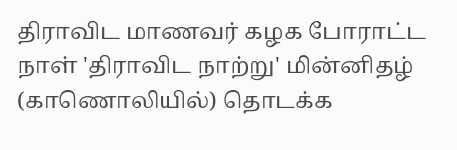திராவிட மாணவர் கழக போராட்ட நாள் 'திராவிட நாற்று' மின்னிதழ் (காணொலியில்) தொடக்க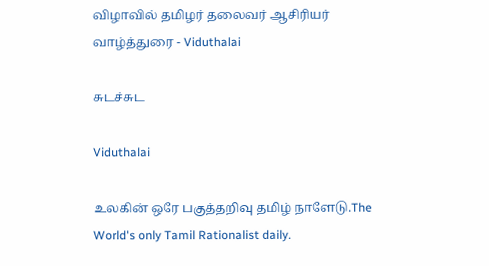விழாவில் தமிழர் தலைவர் ஆசிரியர் வாழ்த்துரை - Viduthalai

சுடச்சுட

Viduthalai

உலகின் ஒரே பகுத்தறிவு தமிழ் நாளேடு.The World's only Tamil Rationalist daily.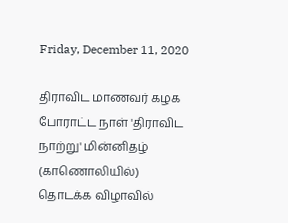Friday, December 11, 2020

திராவிட மாணவர் கழக போராட்ட நாள் 'திராவிட நாற்று' மின்னிதழ் (காணொலியில்) தொடக்க விழாவில்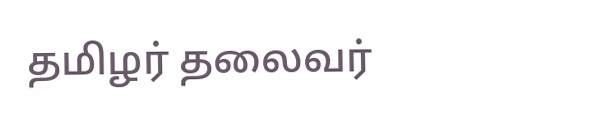தமிழர் தலைவர்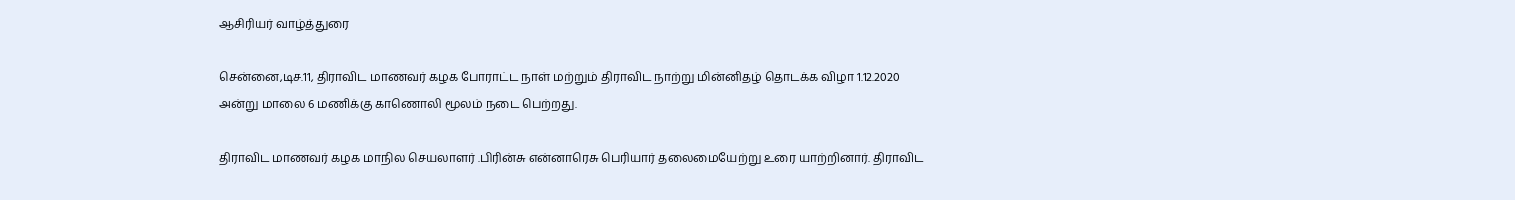ஆசிரியர் வாழ்த்துரை

சென்னை,டிச.11, திராவிட மாணவர் கழக போராட்ட நாள் மற்றும் திராவிட நாற்று மின்னிதழ் தொடக்க விழா 1.12.2020 அன்று மாலை 6 மணிக்கு காணொலி மூலம் நடை பெற்றது.

திராவிட மாணவர் கழக மாநில செயலாளர் .பிரின்சு என்னாரெசு பெரியார் தலைமையேற்று உரை யாற்றினார். திராவிட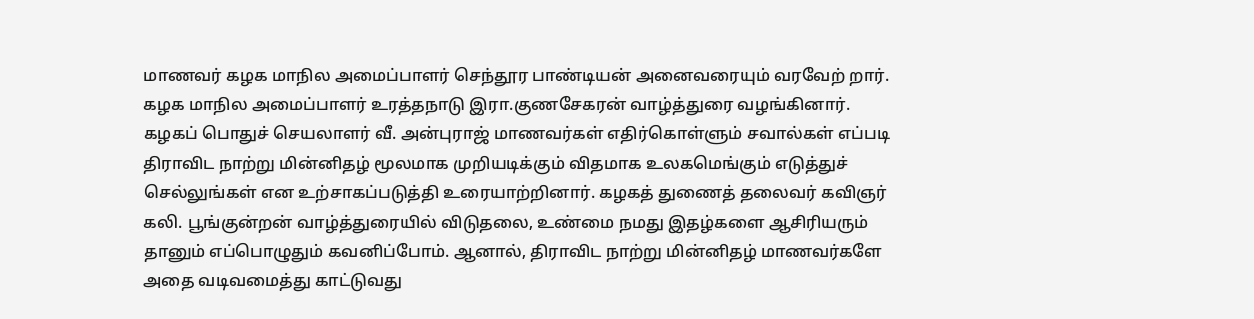மாணவர் கழக மாநில அமைப்பாளர் செந்தூர பாண்டியன் அனைவரையும் வரவேற் றார். கழக மாநில அமைப்பாளர் உரத்தநாடு இரா.குணசேகரன் வாழ்த்துரை வழங்கினார். கழகப் பொதுச் செயலாளர் வீ. அன்புராஜ் மாணவர்கள் எதிர்கொள்ளும் சவால்கள் எப்படி திராவிட நாற்று மின்னிதழ் மூலமாக முறியடிக்கும் விதமாக உலகமெங்கும் எடுத்துச் செல்லுங்கள் என உற்சாகப்படுத்தி உரையாற்றினார். கழகத் துணைத் தலைவர் கவிஞர் கலி. பூங்குன்றன் வாழ்த்துரையில் விடுதலை, உண்மை நமது இதழ்களை ஆசிரியரும் தானும் எப்பொழுதும் கவனிப்போம். ஆனால், திராவிட நாற்று மின்னிதழ் மாணவர்களே அதை வடிவமைத்து காட்டுவது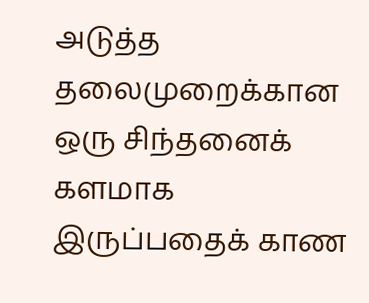அடுத்த தலைமுறைக்கான ஒரு சிந்தனைக் களமாக இருப்பதைக் காண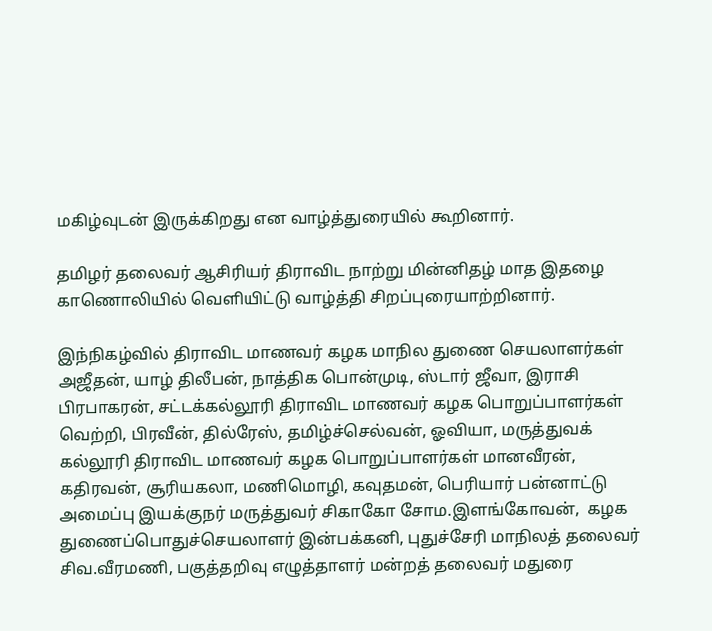மகிழ்வுடன் இருக்கிறது என வாழ்த்துரையில் கூறினார்.

தமிழர் தலைவர் ஆசிரியர் திராவிட நாற்று மின்னிதழ் மாத இதழை காணொலியில் வெளியிட்டு வாழ்த்தி சிறப்புரையாற்றினார்.

இந்நிகழ்வில் திராவிட மாணவர் கழக மாநில துணை செயலாளர்கள் அஜீதன், யாழ் திலீபன், நாத்திக பொன்முடி, ஸ்டார் ஜீவா, இராசி பிரபாகரன், சட்டக்கல்லூரி திராவிட மாணவர் கழக பொறுப்பாளர்கள் வெற்றி, பிரவீன், தில்ரேஸ், தமிழ்ச்செல்வன், ஓவியா, மருத்துவக் கல்லூரி திராவிட மாணவர் கழக பொறுப்பாளர்கள் மானவீரன், கதிரவன், சூரியகலா, மணிமொழி, கவுதமன், பெரியார் பன்னாட்டு அமைப்பு இயக்குநர் மருத்துவர் சிகாகோ சோம.இளங்கோவன்,  கழக துணைப்பொதுச்செயலாளர் இன்பக்கனி, புதுச்சேரி மாநிலத் தலைவர் சிவ.வீரமணி, பகுத்தறிவு எழுத்தாளர் மன்றத் தலைவர் மதுரை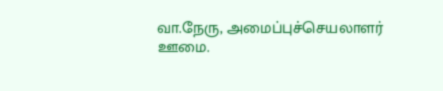வா.நேரு, அமைப்புச்செயலாளர் ஊமை.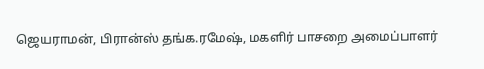ஜெயராமன், பிரான்ஸ் தங்க.ரமேஷ், மகளிர் பாசறை அமைப்பாளர்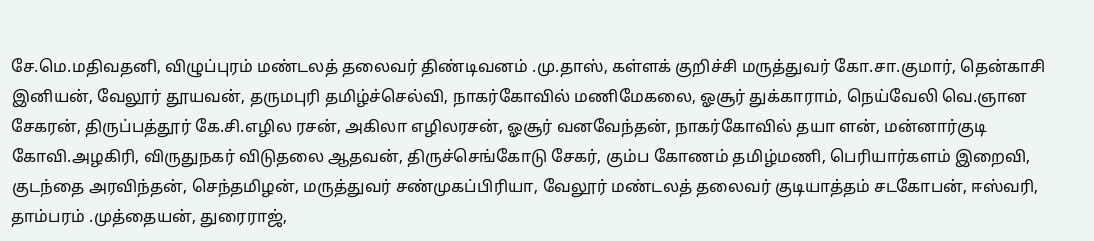சே.மெ.மதிவதனி, விழுப்புரம் மண்டலத் தலைவர் திண்டிவனம் .மு.தாஸ், கள்ளக் குறிச்சி மருத்துவர் கோ.சா.குமார், தென்காசி இனியன், வேலூர் தூயவன், தருமபுரி தமிழ்ச்செல்வி, நாகர்கோவில் மணிமேகலை, ஓசூர் துக்காராம், நெய்வேலி வெ.ஞான சேகரன், திருப்பத்தூர் கே.சி.எழில ரசன், அகிலா எழிலரசன், ஓசூர் வனவேந்தன், நாகர்கோவில் தயா ளன், மன்னார்குடி கோவி.அழகிரி, விருதுநகர் விடுதலை ஆதவன், திருச்செங்கோடு சேகர், கும்ப கோணம் தமிழ்மணி, பெரியார்களம் இறைவி, குடந்தை அரவிந்தன், செந்தமிழன், மருத்துவர் சண்முகப்பிரியா, வேலூர் மண்டலத் தலைவர் குடியாத்தம் சடகோபன், ஈஸ்வரி, தாம்பரம் .முத்தையன், துரைராஜ்,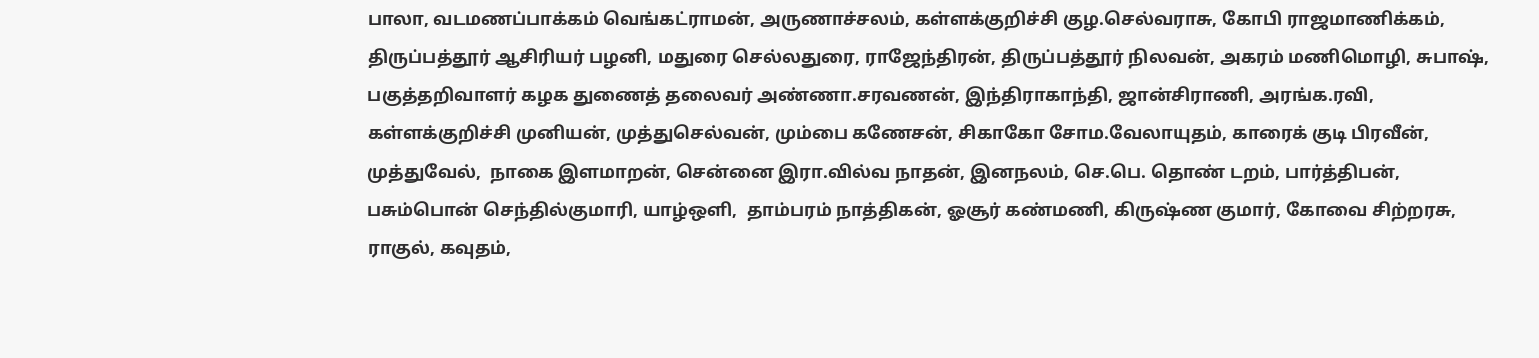பாலா, வடமணப்பாக்கம் வெங்கட்ராமன், அருணாச்சலம், கள்ளக்குறிச்சி குழ.செல்வராசு, கோபி ராஜமாணிக்கம், திருப்பத்தூர் ஆசிரியர் பழனி, மதுரை செல்லதுரை, ராஜேந்திரன், திருப்பத்தூர் நிலவன், அகரம் மணிமொழி, சுபாஷ், பகுத்தறிவாளர் கழக துணைத் தலைவர் அண்ணா.சரவணன், இந்திராகாந்தி, ஜான்சிராணி, அரங்க.ரவி, கள்ளக்குறிச்சி முனியன், முத்துசெல்வன், மும்பை கணேசன், சிகாகோ சோம.வேலாயுதம், காரைக் குடி பிரவீன், முத்துவேல்,  நாகை இளமாறன், சென்னை இரா.வில்வ நாதன், இனநலம், செ.பெ. தொண் டறம், பார்த்திபன், பசும்பொன் செந்தில்குமாரி, யாழ்ஒளி,  தாம்பரம் நாத்திகன், ஓசூர் கண்மணி, கிருஷ்ண குமார், கோவை சிற்றரசு,  ராகுல், கவுதம்,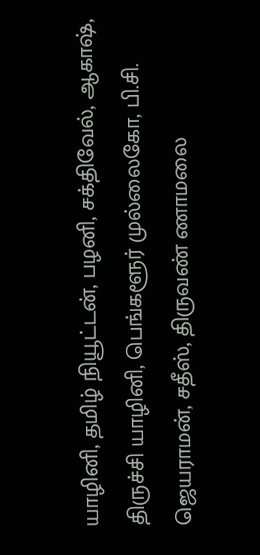யாழினி, தமிழ் நியூட்டன், பழனி, சக்திவேல், ஆகாஷ், திருச்சி யாழினி, பெங்களூர் முல்லைகோ, பி.சி. ஜெயராமன், சதீஸ், திருவண் ணாமலை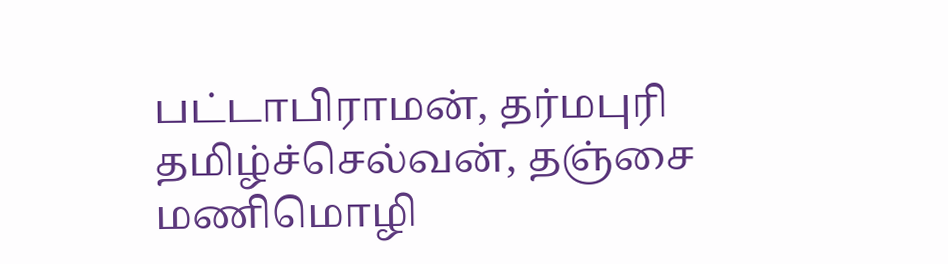பட்டாபிராமன், தர்மபுரி தமிழ்ச்செல்வன், தஞ்சை மணிமொழி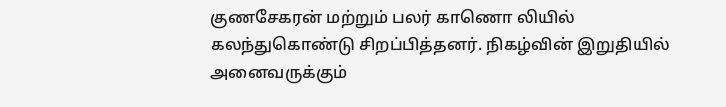குணசேகரன் மற்றும் பலர் காணொ லியில் கலந்துகொண்டு சிறப்பித்தனர். நிகழ்வின் இறுதியில் அனைவருக்கும்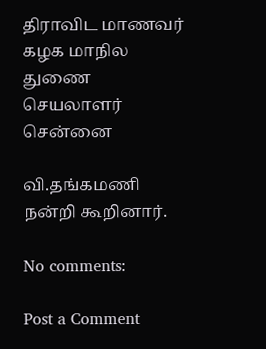திராவிட மாணவர் கழக மாநில துணை செயலாளர் சென்னை

வி.தங்கமணி நன்றி கூறினார்.

No comments:

Post a Comment